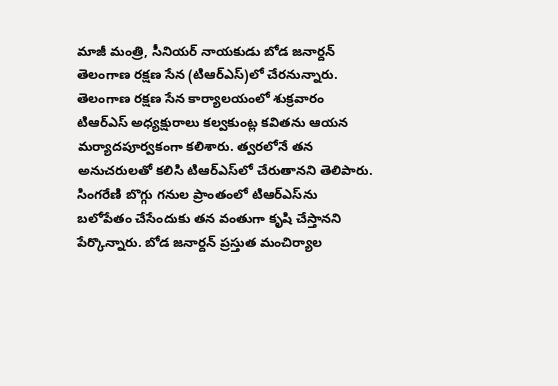మాజీ మంత్రి, సీనియర్ నాయకుడు బోడ జనార్దన్ తెలంగాణ రక్షణ సేన (టిఆర్‌ఎస్)లో చేరనున్నారు. తెలంగాణ రక్షణ సేన కార్యాలయంలో శుక్రవారం టిఆర్‌ఎస్ అధ్యక్షురాలు కల్వకుంట్ల కవితను ఆయన మర్యాదపూర్వకంగా కలిశారు. త్వరలోనే తన అనుచరులతో కలిసి టిఆర్‌ఎస్‌లో చేరుతానని తెలిపారు. సింగరేణి బొగ్గు గనుల ప్రాంతంలో టిఆర్‌ఎస్‌ను బలోపేతం చేసేందుకు తన వంతుగా కృషి చేస్తానని పేర్కొన్నారు. బోడ జనార్దన్ ప్రస్తుత మంచిర్యాల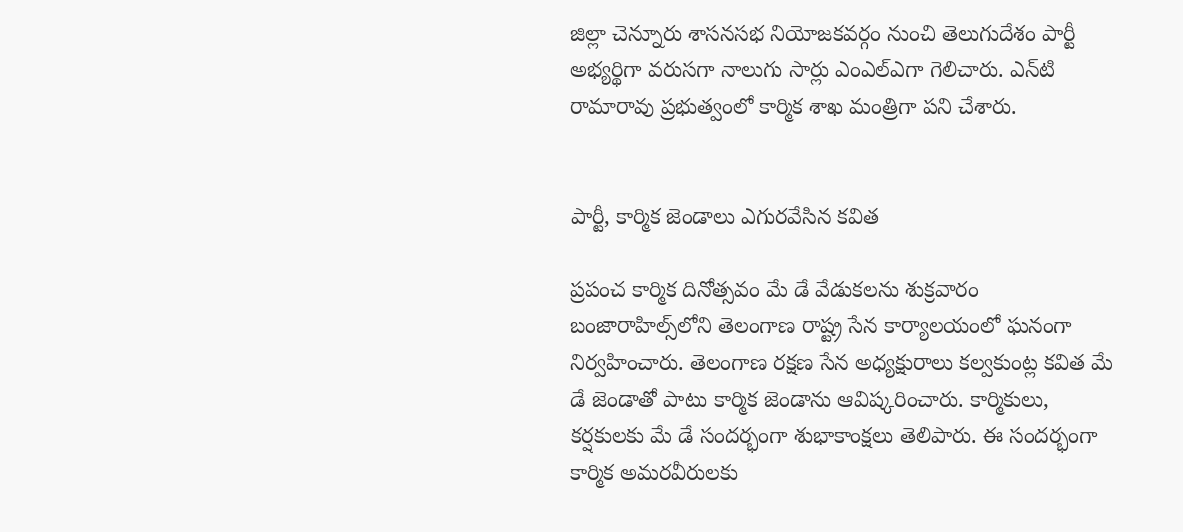జిల్లా చెన్నూరు శాసనసభ నియోజకవర్గం నుంచి తెలుగుదేశం పార్టీ అభ్యర్థిగా వరుసగా నాలుగు సార్లు ఎంఎల్‌ఎగా గెలిచారు. ఎన్‌టి రామారావు ప్రభుత్వంలో కార్మిక శాఖ మంత్రిగా పని చేశారు.


పార్టీ, కార్మిక జెండాలు ఎగురవేసిన కవిత

ప్రపంచ కార్మిక దినోత్సవం మే డే వేడుకలను శుక్రవారం బంజారాహిల్స్‌లోని తెలంగాణ రాష్ట్ర సేన కార్యాలయంలో ఘనంగా నిర్వహించారు. తెలంగాణ రక్షణ సేన అధ్యక్షురాలు కల్వకుంట్ల కవిత మే డే జెండాతో పాటు కార్మిక జెండాను ఆవిష్కరించారు. కార్మికులు, కర్షకులకు మే డే సందర్భంగా శుభాకాంక్షలు తెలిపారు. ఈ సందర్భంగా కార్మిక అమరవీరులకు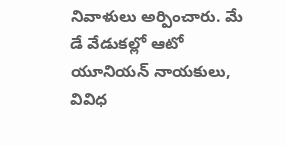నివాళులు అర్పించారు. మే డే వేడుకల్లో ఆటో యూనియన్ నాయకులు, వివిధ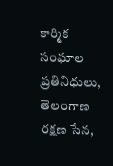కార్మిక సంఘాల ప్రతినిధులు, తెలంగాణ రక్షణ సేన,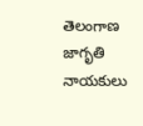తెలంగాణ జాగృతి నాయకులు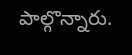పాల్గొన్నారు.